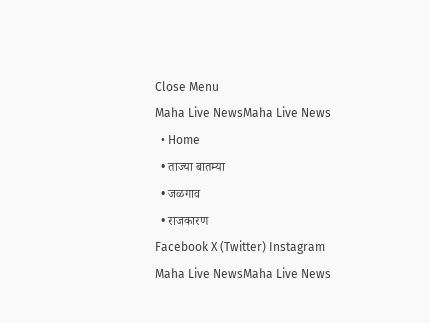Close Menu
Maha Live NewsMaha Live News
  • Home
  • ताज्या बातम्या
  • जळगाव
  • राजकारण
Facebook X (Twitter) Instagram
Maha Live NewsMaha Live News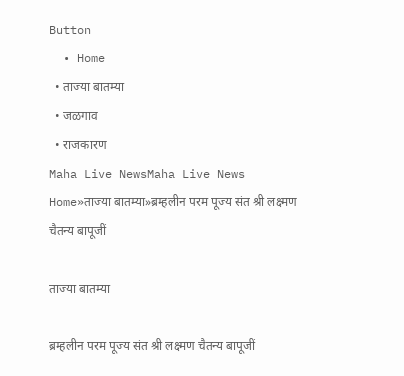Button
  • Home
  • ताज्या बातम्या
  • जळगाव
  • राजकारण
Maha Live NewsMaha Live News
Home»ताज्या बातम्या»ब्रम्हलीन परम पूज्य संत श्री लक्ष्मण चैतन्य बापूजीं

ताज्या बातम्या

ब्रम्हलीन परम पूज्य संत श्री लक्ष्मण चैतन्य बापूजीं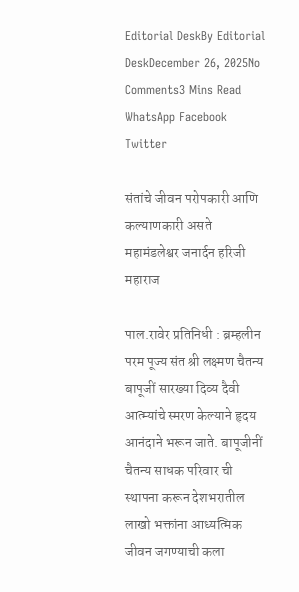Editorial DeskBy Editorial DeskDecember 26, 2025No Comments3 Mins Read
WhatsApp Facebook Twitter

संतांचे जीवन परोपकारी आणि कल्याणकारी असते महामंडलेश्वर जनार्दन हरिजी महाराज

पाल.रावेर प्रतिनिधी : ब्रम्हलीन परम पूज्य संत श्री लक्ष्मण चैतन्य बापूजीं सारख्या दिव्य दैवी आत्म्यांचे स्मरण केल्याने हृदय आनंदाने भरून जाते. बापूजीनीं चैतन्य साधक परिवार ची स्थापना करून देशभरातील लाखो भक्तांना आध्यत्मिक जीवन जगण्याची कला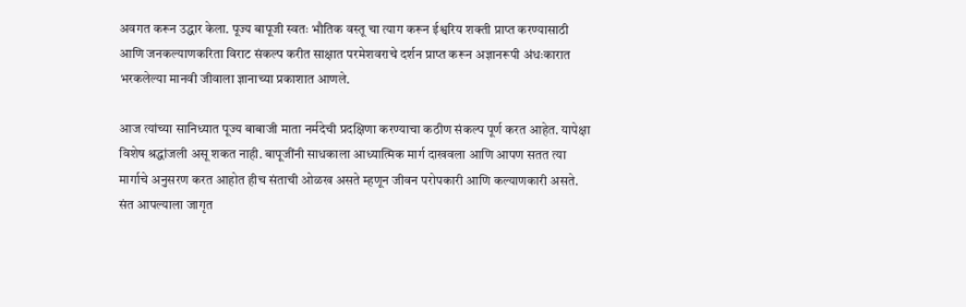अवगत करून उद्धार केला. पूज्य बापूजी स्वतः भौतिक वस्तू चा त्याग करून ईश्वरिय शक्ती प्राप्त करण्यासाठी आणि जनकल्याणकरिता विराट संकल्प करीत साक्षात परमेशवराचे दर्शन प्राप्त करून अज्ञानरूपी अंधःकारात भरकलेल्या मानवी जीवाला ज्ञानाच्या प्रकाशात आणले.

आज त्यांच्या सानिध्यात पूज्य बाबाजी माता नर्मदेची प्रदक्षिणा करण्याचा कठीण संकल्प पूर्ण करत आहेत. यापेक्षा विशेष श्रद्धांजली असू शकत नाही. बापूजींनी साधकाला आध्यात्मिक मार्ग दाखवला आणि आपण सतत त्या मार्गाचे अनुसरण करत आहोत हीच संताची ओळख असते म्हणून जीवन परोपकारी आणि कल्याणकारी असते. संत आपल्याला जागृत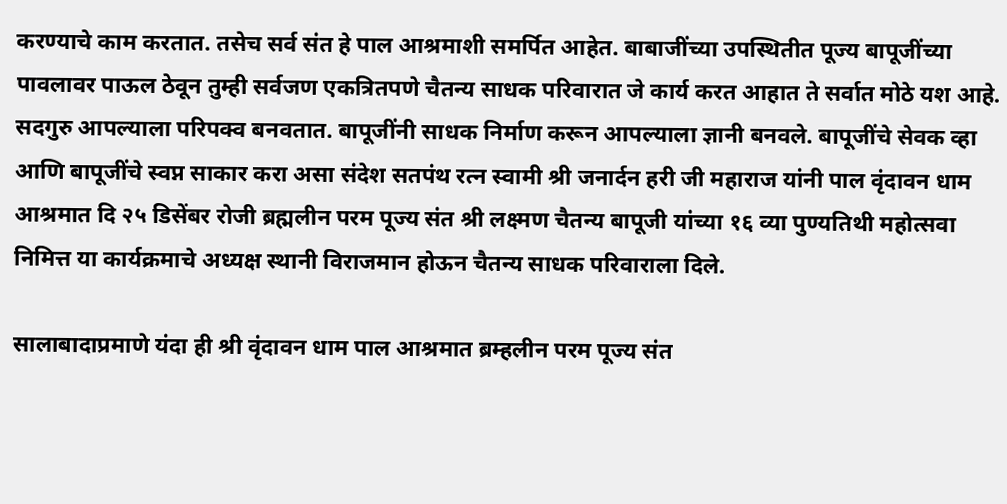करण्याचे काम करतात. तसेच सर्व संत हे पाल आश्रमाशी समर्पित आहेत. बाबाजींच्या उपस्थितीत पूज्य बापूजींच्या पावलावर पाऊल ठेवून तुम्ही सर्वजण एकत्रितपणे चैतन्य साधक परिवारात जे कार्य करत आहात ते सर्वात मोठे यश आहे. सदगुरु आपल्याला परिपक्व बनवतात. बापूजींनी साधक निर्माण करून आपल्याला ज्ञानी बनवले. बापूजींचे सेवक व्हा आणि बापूजींचे स्वप्न साकार करा असा संदेश सतपंथ रत्न स्वामी श्री जनार्दन हरी जी महाराज यांनी पाल वृंदावन धाम आश्रमात दि २५ डिसेंबर रोजी ब्रह्मलीन परम पूज्य संत श्री लक्ष्मण चैतन्य बापूजी यांच्या १६ व्या पुण्यतिथी महोत्सवा निमित्त या कार्यक्रमाचे अध्यक्ष स्थानी विराजमान होऊन चैतन्य साधक परिवाराला दिले.

सालाबादाप्रमाणे यंदा ही श्री वृंदावन धाम पाल आश्रमात ब्रम्हलीन परम पूज्य संत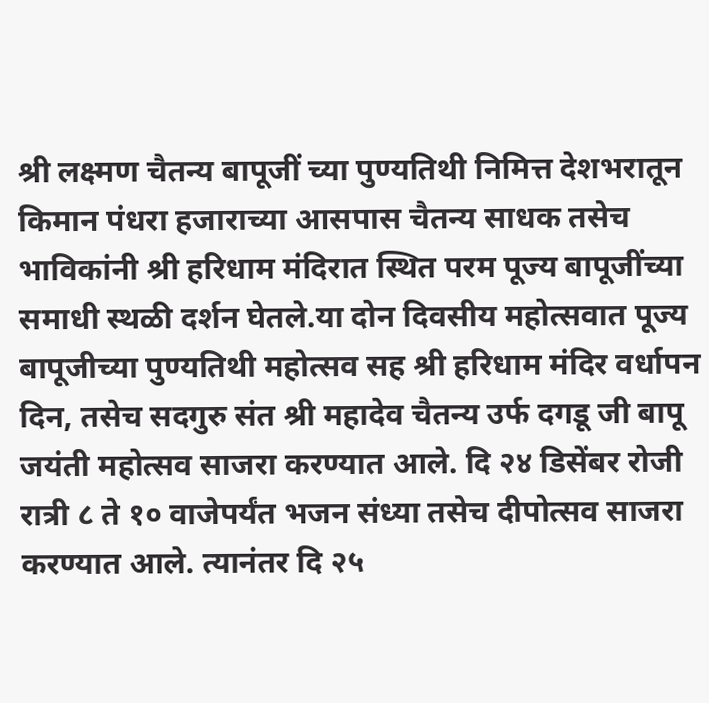श्री लक्ष्मण चैतन्य बापूजीं च्या पुण्यतिथी निमित्त देशभरातून किमान पंधरा हजाराच्या आसपास चैतन्य साधक तसेच भाविकांनी श्री हरिधाम मंदिरात स्थित परम पूज्य बापूजींच्या समाधी स्थळी दर्शन घेतले.या दोन दिवसीय महोत्सवात पूज्य बापूजीच्या पुण्यतिथी महोत्सव सह श्री हरिधाम मंदिर वर्धापन दिन, तसेच सदगुरु संत श्री महादेव चैतन्य उर्फ दगडू जी बापू जयंती महोत्सव साजरा करण्यात आले. दि २४ डिसेंबर रोजी रात्री ८ ते १० वाजेपर्यंत भजन संध्या तसेच दीपोत्सव साजरा करण्यात आले. त्यानंतर दि २५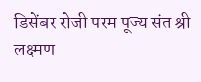डिसेंबर रोजी परम पूज्य संत श्री लक्ष्मण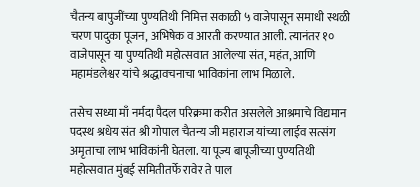चैतन्य बापुजींच्या पुण्यतिथी निमित्त सकाळी ५ वाजेपासून समाधी स्थळी चरण पादुका पूजन, अभिषेक व आरती करण्यात आली. त्यानंतर १० वाजेपासून या पुण्यतिथी महोत्सवात आलेल्या संत, महंत, आणि महामंडलेश्वर यांचे श्रद्धावचनाचा भाविकांना लाभ मिळाले.

तसेच सध्या माँ नर्मदा पैदल परिक्रमा करीत असलेले आश्रमाचे विद्यमान पदस्थ श्रधेय संत श्री गोपाल चैतन्य जी महाराज यांच्या लाईव सत्संग अमृताचा लाभ भाविकांनी घेतला. या पूज्य बापूजीच्या पुण्यतिथी महोत्सवात मुंबई समितीतर्फे रावेर ते पाल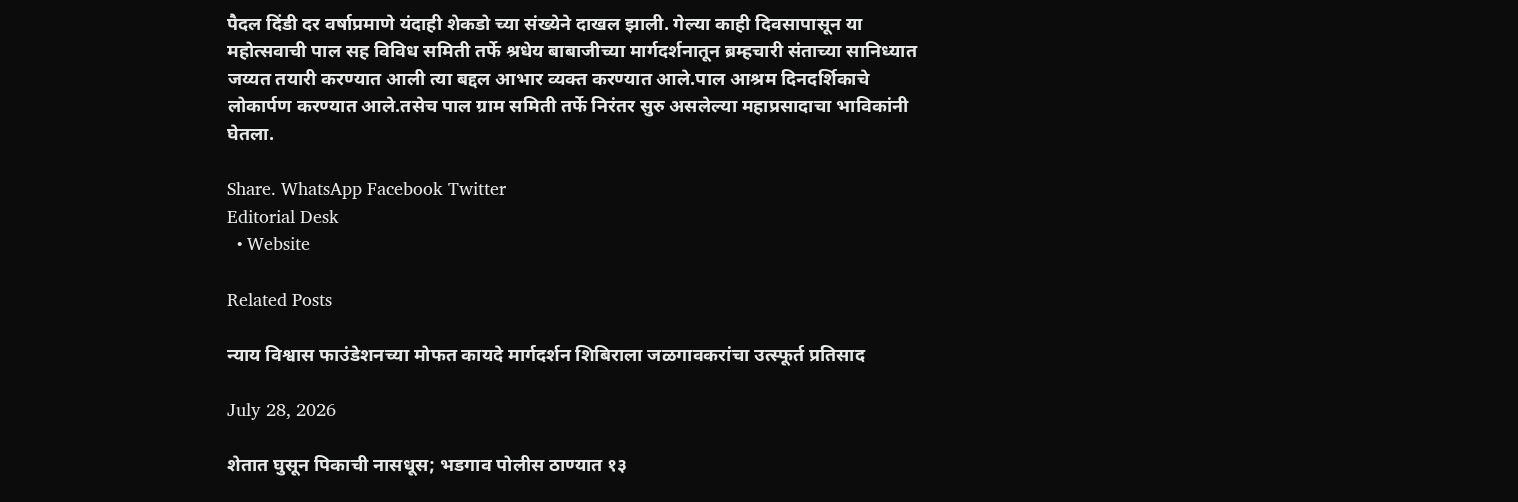पैदल दिंडी दर वर्षाप्रमाणे यंदाही शेकडो च्या संख्येने दाखल झाली. गेल्या काही दिवसापासून या महोत्सवाची पाल सह विविध समिती तर्फे श्रधेय बाबाजीच्या मार्गदर्शनातून ब्रम्हचारी संताच्या सानिध्यात जय्यत तयारी करण्यात आली त्या बद्दल आभार व्यक्त करण्यात आले.पाल आश्रम दिनदर्शिकाचे लोकार्पण करण्यात आले.तसेच पाल ग्राम समिती तर्फे निरंतर सुरु असलेल्या महाप्रसादाचा भाविकांनी घेतला.

Share. WhatsApp Facebook Twitter
Editorial Desk
  • Website

Related Posts

न्याय विश्वास फाउंडेशनच्या मोफत कायदे मार्गदर्शन शिबिराला जळगावकरांचा उत्स्फूर्त प्रतिसाद

July 28, 2026

शेतात घुसून पिकाची नासधूस; भडगाव पोलीस ठाण्यात १३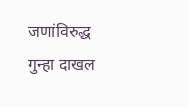जणांविरुद्ध गुन्हा दाखल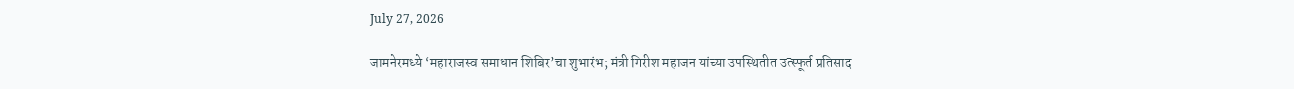July 27, 2026

जामनेरमध्ये ‘महाराजस्व समाधान शिबिर’चा शुभारंभ; मंत्री गिरीश महाजन यांच्या उपस्थितीत उत्स्फूर्त प्रतिसाद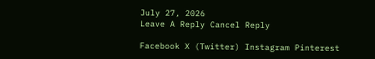July 27, 2026
Leave A Reply Cancel Reply

Facebook X (Twitter) Instagram Pinterest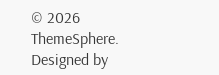© 2026 ThemeSphere. Designed by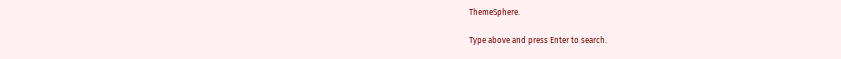ThemeSphere.

Type above and press Enter to search.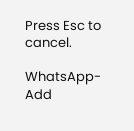Press Esc to cancel.

WhatsApp-Add